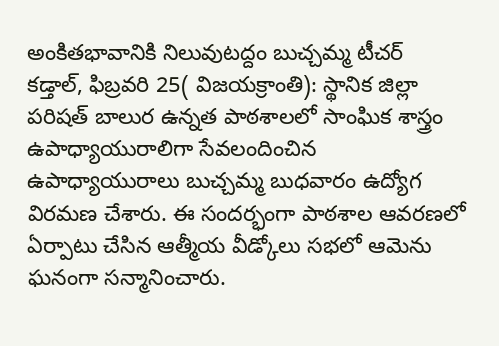అంకితభావానికి నిలువుటద్దం బుచ్చమ్మ టీచర్
కడ్తాల్, ఫిబ్రవరి 25( విజయక్రాంతి): స్థానిక జిల్లా పరిషత్ బాలుర ఉన్నత పాఠశాలలో సాంఘిక శాస్త్రం ఉపాధ్యాయురాలిగా సేవలందించిన ఉపాధ్యాయురాలు బుచ్చమ్మ బుధవారం ఉద్యోగ విరమణ చేశారు. ఈ సందర్భంగా పాఠశాల ఆవరణలో ఏర్పాటు చేసిన ఆత్మీయ వీడ్కోలు సభలో ఆమెను ఘనంగా సన్మానించారు.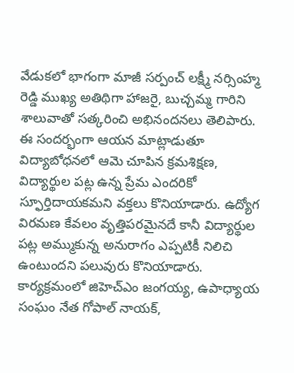వేడుకలో భాగంగా మాజీ సర్పంచ్ లక్ష్మీ నర్సింహ్మ రెడ్డి ముఖ్య అతిథిగా హాజరై, బుచ్చమ్మ గారిని శాలువాతో సత్కరించి అభినందనలు తెలిపారు.
ఈ సందర్భంగా ఆయన మాట్లాడుతూ విద్యాబోధనలో ఆమె చూపిన క్రమశిక్షణ, విద్యార్థుల పట్ల ఉన్న ప్రేమ ఎందరికో స్ఫూర్తిదాయకమని వక్తలు కొనియాడారు. ఉద్యోగ విరమణ కేవలం వృత్తిపరమైనదే కానీ విద్యార్థుల పట్ల అమ్ముకున్న అనురాగం ఎప్పటికీ నిలిచి ఉంటుందని పలువురు కొనియాడారు. కార్యక్రమంలో జిహెచ్ఎం జంగయ్య, ఉపాధ్యాయ సంఘం నేత గోపాల్ నాయక్,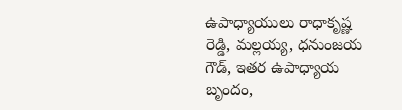ఉపాధ్యాయులు రాధాకృష్ణ రెడ్డి, మల్లయ్య, ధనుంజయ గౌడ్, ఇతర ఉపాధ్యాయ బృందం,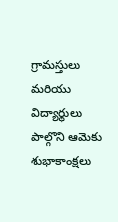గ్రామస్తులు మరియు విద్యార్థులు పాల్గొని ఆమెకు శుభాకాంక్షలు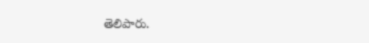తెలిపారు.